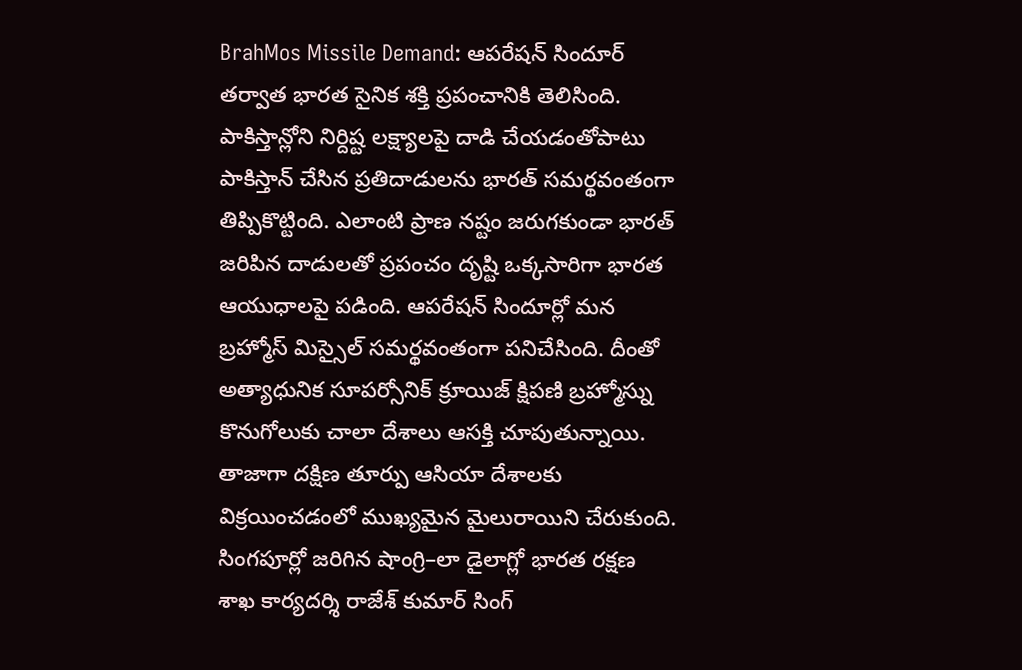BrahMos Missile Demand: ఆపరేషన్ సిందూర్ తర్వాత భారత సైనిక శక్తి ప్రపంచానికి తెలిసింది. పాకిస్తాన్లోని నిర్దిష్ట లక్ష్యాలపై దాడి చేయడంతోపాటు పాకిస్తాన్ చేసిన ప్రతిదాడులను భారత్ సమర్థవంతంగా తిప్పికొట్టింది. ఎలాంటి ప్రాణ నష్టం జరుగకుండా భారత్ జరిపిన దాడులతో ప్రపంచం దృష్టి ఒక్కసారిగా భారత ఆయుధాలపై పడింది. ఆపరేషన్ సిందూర్లో మన బ్రహ్మోస్ మిస్సైల్ సమర్థవంతంగా పనిచేసింది. దీంతో అత్యాధునిక సూపర్సోనిక్ క్రూయిజ్ క్షిపణి బ్రహ్మోస్ను కొనుగోలుకు చాలా దేశాలు ఆసక్తి చూపుతున్నాయి. తాజాగా దక్షిణ తూర్పు ఆసియా దేశాలకు విక్రయించడంలో ముఖ్యమైన మైలురాయిని చేరుకుంది. సింగపూర్లో జరిగిన షాంగ్రి–లా డైలాగ్లో భారత రక్షణ శాఖ కార్యదర్శి రాజేశ్ కుమార్ సింగ్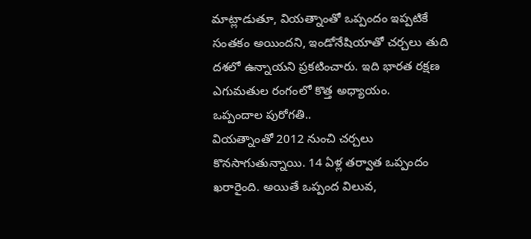మాట్లాడుతూ, వియత్నాంతో ఒప్పందం ఇప్పటికే సంతకం అయిందని, ఇండోనేషియాతో చర్చలు తుది దశలో ఉన్నాయని ప్రకటించారు. ఇది భారత రక్షణ ఎగుమతుల రంగంలో కొత్త అధ్యాయం.
ఒప్పందాల పురోగతి..
వియత్నాంతో 2012 నుంచి చర్చలు కొనసాగుతున్నాయి. 14 ఏళ్ల తర్వాత ఒప్పందం ఖరారైంది. అయితే ఒప్పంద విలువ,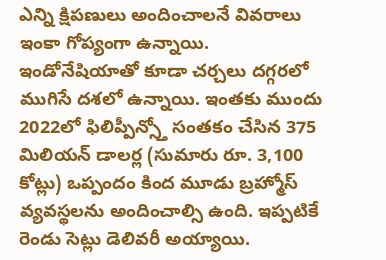ఎన్ని క్షిపణులు అందించాలనే వివరాలు ఇంకా గోప్యంగా ఉన్నాయి. ఇండోనేషియాతో కూడా చర్చలు దగ్గరలో ముగిసే దశలో ఉన్నాయి. ఇంతకు ముందు 2022లో ఫిలిప్పీన్స్తో సంతకం చేసిన 375 మిలియన్ డాలర్ల (సుమారు రూ. 3,100 కోట్లు) ఒప్పందం కింద మూడు బ్రహ్మోస్ వ్యవస్థలను అందించాల్సి ఉంది. ఇప్పటికే రెండు సెట్లు డెలివరీ అయ్యాయి.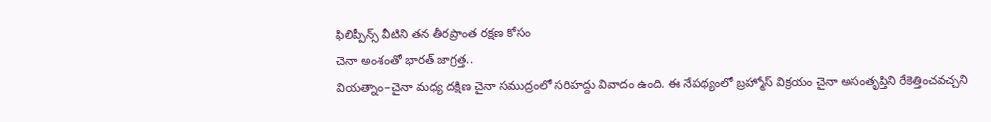ఫిలిప్పీన్స్ వీటిని తన తీరప్రాంత రక్షణ కోసం
చెనా అంశంతో భారత్ జాగ్రత్త..
వియత్నాం–చైనా మధ్య దక్షిణ చైనా సముద్రంలో సరిహద్దు వివాదం ఉంది. ఈ నేపథ్యంలో బ్రహ్మోస్ విక్రయం చైనా అసంతృప్తిని రేకెత్తించవచ్చని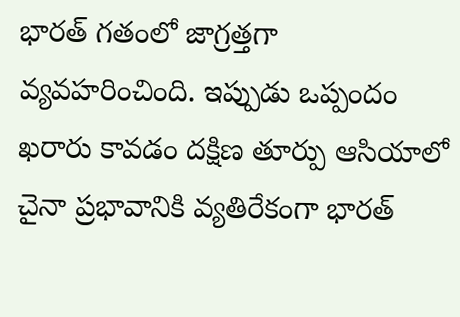భారత్ గతంలో జాగ్రత్తగా వ్యవహరించింది. ఇప్పుడు ఒప్పందం ఖరారు కావడం దక్షిణ తూర్పు ఆసియాలో చైనా ప్రభావానికి వ్యతిరేకంగా భారత్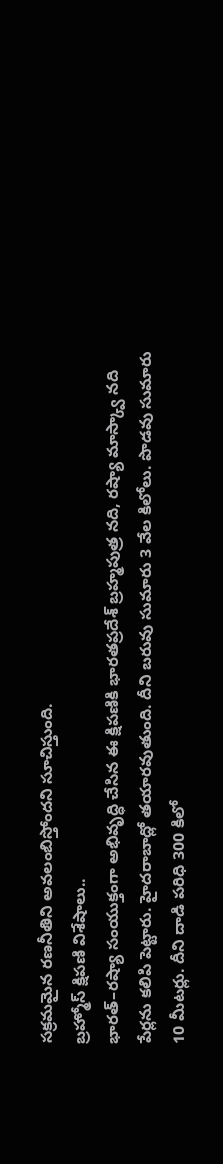సక్రమమైన రణనీతిని అవలంబిస్తోందని సూచిస్తుంది.
బ్రహ్మోస్ క్షిపణి విశేషాలు..
భారత్–రష్యా సంయుక్తంగా అభివృద్ధి చేసిన ఈ క్షిపణికి భారతప్రదేశ్ బ్రహ్మపుత్ర నది, రష్యా మాస్క్వా నది పేర్లను కలిపి పెట్టారు. హైదరాబాద్లో తయారవుతుంది. దీని బరువు సుమారు 3 వేల కిలోలు. పొడవు సుమారు 10 మీటర్లు. దీని దాడి పరిధి 300 కిలో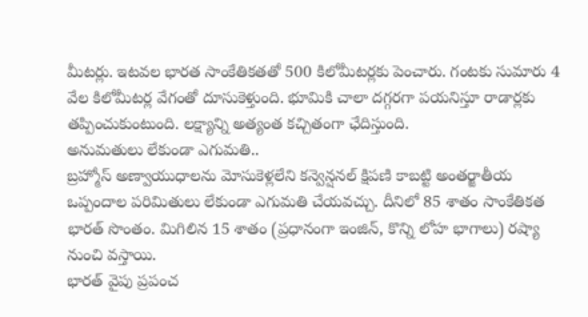మీటర్లు. ఇటవల భారత సాంకేతికతతో 500 కిలోమీటర్లకు పెంచారు. గంటకు సుమారు 4 వేల కిలోమీటర్ల వేగంతో దూసుకెళ్తుంది. భూమికి చాలా దగ్గరగా పయనిస్తూ రాడార్లకు తప్పించుకుంటుంది. లక్ష్యాన్ని అత్యంత కచ్చితంగా ఛేదిస్తుంది.
అనుమతులు లేకుండా ఎగుమతి..
బ్రహ్మోస్ అణ్వాయుధాలను మోసుకెళ్లలేని కన్వెన్షనల్ క్షిపణి కాబట్టి అంతర్జాతీయ ఒప్పందాల పరిమితులు లేకుండా ఎగుమతి చేయవచ్చు. దీనిలో 85 శాతం సాంకేతికత భారత్ సొంతం. మిగిలిన 15 శాతం (ప్రధానంగా ఇంజిన్, కొన్ని లోహ భాగాలు) రష్యా నుంచి వస్తాయి.
భారత్ వైపు ప్రపంచ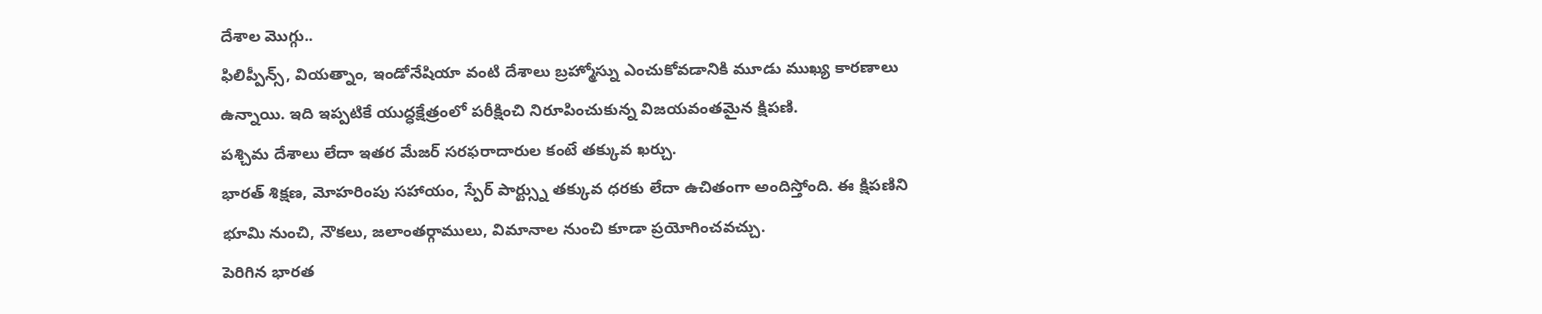దేశాల మొగ్గు..
ఫిలిప్పీన్స్, వియత్నాం, ఇండోనేషియా వంటి దేశాలు బ్రహ్మోస్ను ఎంచుకోవడానికి మూడు ముఖ్య కారణాలు ఉన్నాయి. ఇది ఇప్పటికే యుద్ధక్షేత్రంలో పరీక్షించి నిరూపించుకున్న విజయవంతమైన క్షిపణి.
పశ్చిమ దేశాలు లేదా ఇతర మేజర్ సరఫరాదారుల కంటే తక్కువ ఖర్చు.
భారత్ శిక్షణ, మోహరింపు సహాయం, స్పేర్ పార్ట్స్ను తక్కువ ధరకు లేదా ఉచితంగా అందిస్తోంది. ఈ క్షిపణిని భూమి నుంచి, నౌకలు, జలాంతర్గాములు, విమానాల నుంచి కూడా ప్రయోగించవచ్చు.
పెరిగిన భారత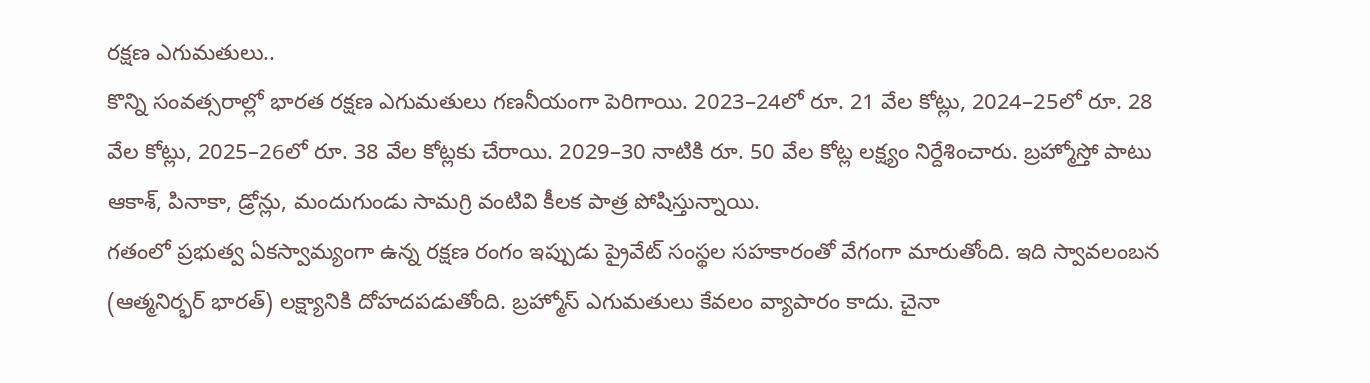రక్షణ ఎగుమతులు..
కొన్ని సంవత్సరాల్లో భారత రక్షణ ఎగుమతులు గణనీయంగా పెరిగాయి. 2023–24లో రూ. 21 వేల కోట్లు, 2024–25లో రూ. 28 వేల కోట్లు, 2025–26లో రూ. 38 వేల కోట్లకు చేరాయి. 2029–30 నాటికి రూ. 50 వేల కోట్ల లక్ష్యం నిర్దేశించారు. బ్రహ్మోస్తో పాటు ఆకాశ్, పినాకా, డ్రోన్లు, మందుగుండు సామగ్రి వంటివి కీలక పాత్ర పోషిస్తున్నాయి.
గతంలో ప్రభుత్వ ఏకస్వామ్యంగా ఉన్న రక్షణ రంగం ఇప్పుడు ప్రైవేట్ సంస్థల సహకారంతో వేగంగా మారుతోంది. ఇది స్వావలంబన (ఆత్మనిర్భర్ భారత్) లక్ష్యానికి దోహదపడుతోంది. బ్రహ్మోస్ ఎగుమతులు కేవలం వ్యాపారం కాదు. చైనా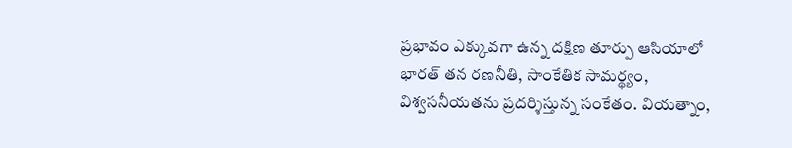ప్రభావం ఎక్కువగా ఉన్న దక్షిణ తూర్పు ఆసియాలో భారత్ తన రణనీతి, సాంకేతిక సామర్థ్యం, విశ్వసనీయతను ప్రదర్శిస్తున్న సంకేతం. వియత్నాం,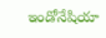ఇండోనేషియా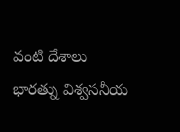వంటి దేశాలు భారత్ను విశ్వసనీయ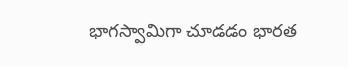భాగస్వామిగా చూడడం భారత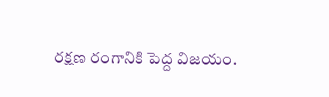రక్షణ రంగానికి పెద్ద విజయం.